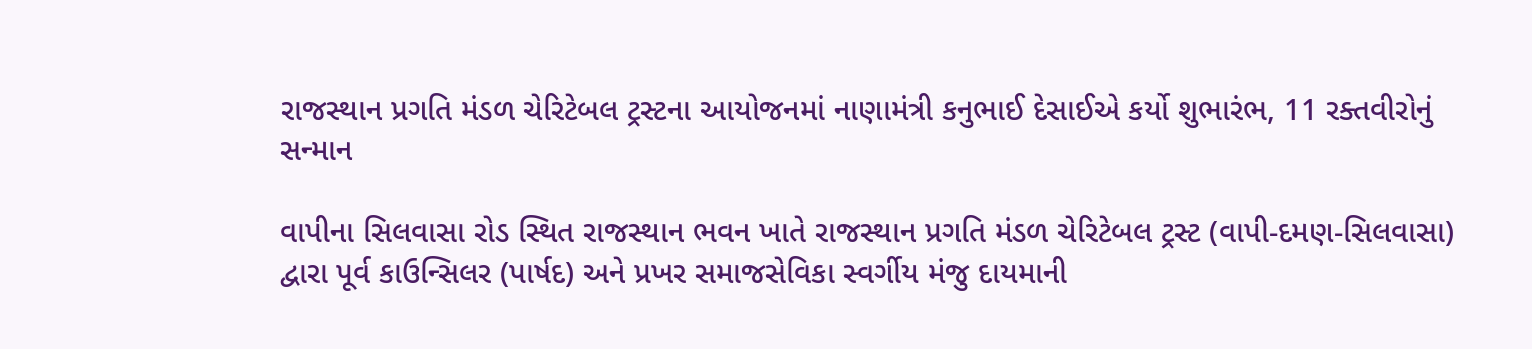રાજસ્થાન પ્રગતિ મંડળ ચેરિટેબલ ટ્રસ્ટના આયોજનમાં નાણામંત્રી કનુભાઈ દેસાઈએ કર્યો શુભારંભ, 11 રક્તવીરોનું સન્માન

વાપીના સિલવાસા રોડ સ્થિત રાજસ્થાન ભવન ખાતે રાજસ્થાન પ્રગતિ મંડળ ચેરિટેબલ ટ્રસ્ટ (વાપી-દમણ-સિલવાસા) દ્વારા પૂર્વ કાઉન્સિલર (પાર્ષદ) અને પ્રખર સમાજસેવિકા સ્વર્ગીય મંજુ દાયમાની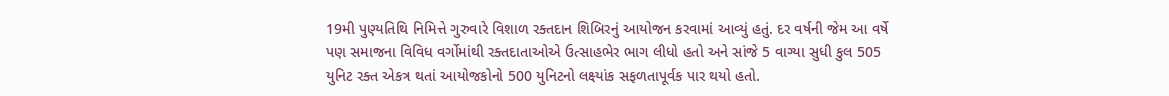19મી પુણ્યતિથિ નિમિત્તે ગુરુવારે વિશાળ રક્તદાન શિબિરનું આયોજન કરવામાં આવ્યું હતું. દર વર્ષની જેમ આ વર્ષે પણ સમાજના વિવિધ વર્ગોમાંથી રક્તદાતાઓએ ઉત્સાહભેર ભાગ લીધો હતો અને સાંજે 5 વાગ્યા સુધી કુલ 505 યુનિટ રક્ત એકત્ર થતાં આયોજકોનો 500 યુનિટનો લક્ષ્યાંક સફળતાપૂર્વક પાર થયો હતો.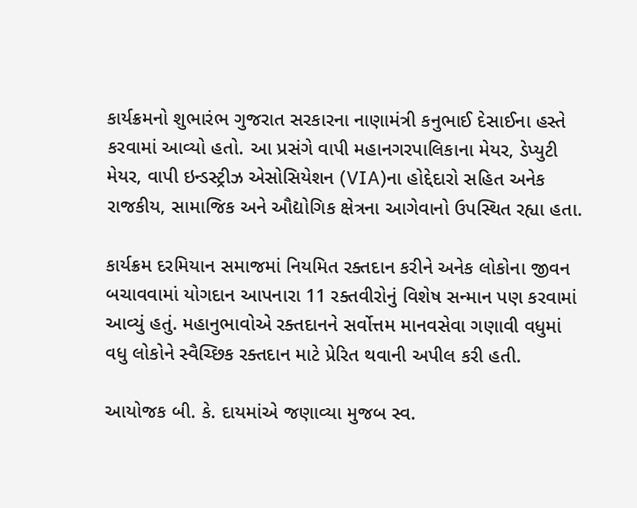કાર્યક્રમનો શુભારંભ ગુજરાત સરકારના નાણામંત્રી કનુભાઈ દેસાઈના હસ્તે કરવામાં આવ્યો હતો. આ પ્રસંગે વાપી મહાનગરપાલિકાના મેયર, ડેપ્યુટી મેયર, વાપી ઇન્ડસ્ટ્રીઝ એસોસિયેશન (VIA)ના હોદ્દેદારો સહિત અનેક રાજકીય, સામાજિક અને ઔદ્યોગિક ક્ષેત્રના આગેવાનો ઉપસ્થિત રહ્યા હતા.

કાર્યક્રમ દરમિયાન સમાજમાં નિયમિત રક્તદાન કરીને અનેક લોકોના જીવન બચાવવામાં યોગદાન આપનારા 11 રક્તવીરોનું વિશેષ સન્માન પણ કરવામાં આવ્યું હતું. મહાનુભાવોએ રક્તદાનને સર્વોત્તમ માનવસેવા ગણાવી વધુમાં વધુ લોકોને સ્વૈચ્છિક રક્તદાન માટે પ્રેરિત થવાની અપીલ કરી હતી.

આયોજક બી. કે. દાયમાંએ જણાવ્યા મુજબ સ્વ.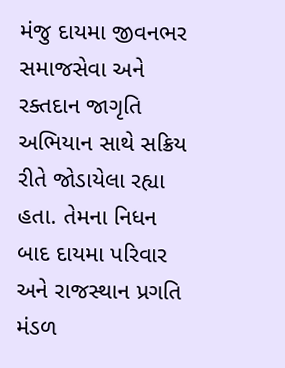મંજુ દાયમા જીવનભર સમાજસેવા અને રક્તદાન જાગૃતિ અભિયાન સાથે સક્રિય રીતે જોડાયેલા રહ્યા હતા. તેમના નિધન બાદ દાયમા પરિવાર અને રાજસ્થાન પ્રગતિ મંડળ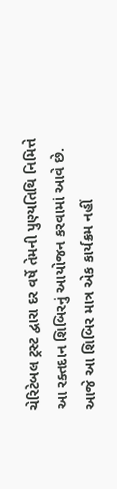ચેરિટેબલ ટ્રસ્ટ દ્વારા દર વર્ષે તેમની પુણ્યતિથિ નિમિત્તે આ રક્તદાન શિબિરનું આયોજન કરવામાં આવે છે. આજે આ શિબિર માત્ર એક કાર્યક્રમ નહીં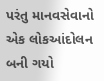પરંતુ માનવસેવાનો એક લોકઆંદોલન બની ગયો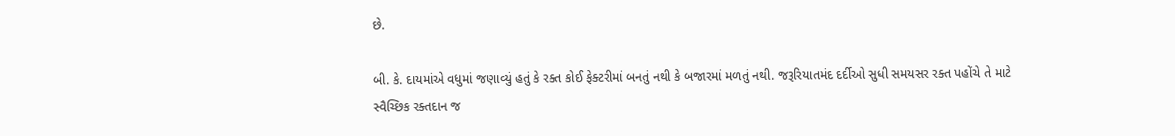છે.

બી. કે. દાયમાંએ વધુમાં જણાવ્યું હતું કે રક્ત કોઈ ફેક્ટરીમાં બનતું નથી કે બજારમાં મળતું નથી. જરૂરિયાતમંદ દર્દીઓ સુધી સમયસર રક્ત પહોંચે તે માટે સ્વૈચ્છિક રક્તદાન જ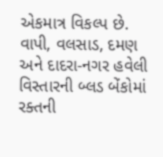એકમાત્ર વિકલ્પ છે. વાપી, વલસાડ, દમણ અને દાદરા-નગર હવેલી વિસ્તારની બ્લડ બેંકોમાં રક્તની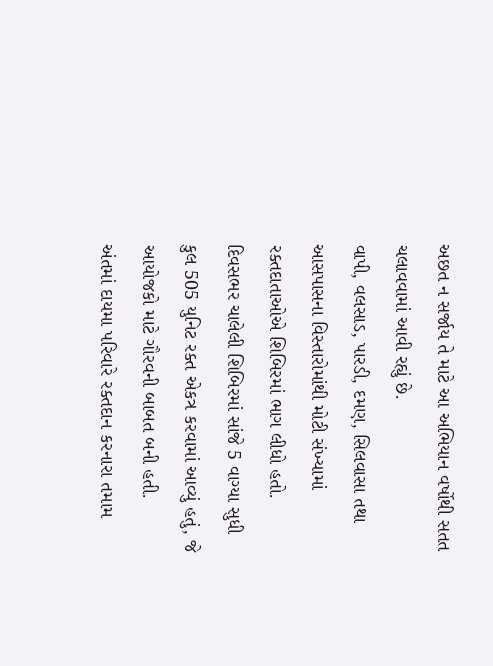અછત ન સર્જાય તે માટે આ અભિયાન વર્ષોથી સતત ચલાવવામાં આવી રહ્યું છે.
વાપી, વલસાડ, પારડી, દમણ, સિલવાસા તથા આસપાસના વિસ્તારોમાંથી મોટી સંખ્યામાં રક્તદાતાઓએ શિબિરમાં ભાગ લીધો હતો. દિવસભર ચાલેલી શિબિરમાં સાંજે 5 વાગ્યા સુધી કુલ 505 યુનિટ રક્ત એકત્ર કરવામાં આવ્યું હતું, જે આયોજકો માટે ગૌરવની બાબત બની હતી.
અંતમાં દાયમા પરિવારે રક્તદાન કરનારા તમામ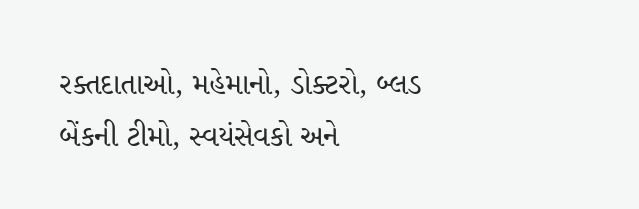રક્તદાતાઓ, મહેમાનો, ડોક્ટરો, બ્લડ બેંકની ટીમો, સ્વયંસેવકો અને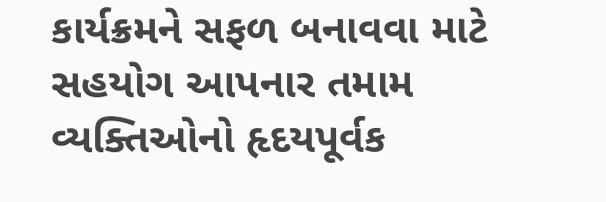કાર્યક્રમને સફળ બનાવવા માટે સહયોગ આપનાર તમામ વ્યક્તિઓનો હૃદયપૂર્વક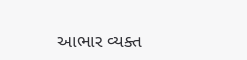આભાર વ્યક્ત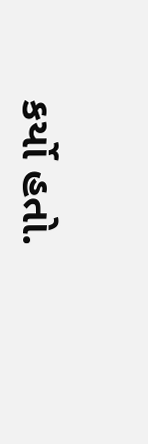કર્યો હતો.